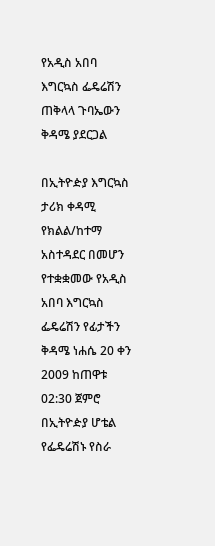የአዲስ አበባ እግርኳስ ፌዴሬሽን ጠቅላላ ጉባኤውን ቅዳሜ ያደርጋል

በኢትዮዽያ እግርኳስ ታሪክ ቀዳሚ የክልል/ከተማ አስተዳደር በመሆን የተቋቋመው የአዲስ አበባ እግርኳስ ፌዴሬሽን የፊታችን ቅዳሜ ነሐሴ 20 ቀን 2009 ከጠዋቱ 02:30 ጀምሮ በኢትዮዽያ ሆቴል የፌዴሬሽኑ የስራ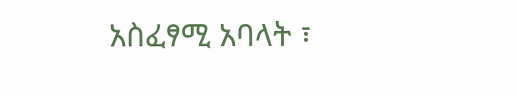አስፈፃሚ አባላት ፣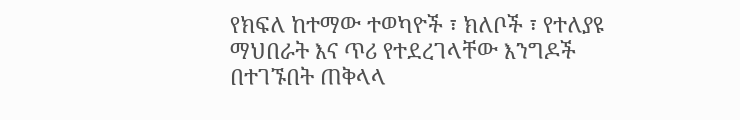የክፍለ ከተማው ተወካዮች ፣ ክለቦች ፣ የተለያዩ ማህበራት እና ጥሪ የተደረገላቸው እንግዶች በተገኙበት ጠቅላላ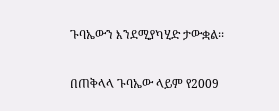ጉባኤውን እንደሚያካሂድ ታውቋል፡፡

በጠቅላላ ጉባኤው ላይም የ2009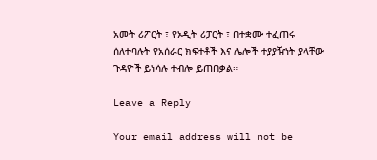አመት ሪፖርት ፣ የኦዲት ሪፓርት ፣ በተቋሙ ተፈጠሩ ሰለተባሉት የአሰራር ክፍተቶች እና ሌሎች ተያያዥነት ያላቸው ጉዳዮች ይነሳሉ ተብሎ ይጠበቃል።

Leave a Reply

Your email address will not be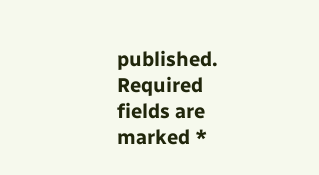published. Required fields are marked *